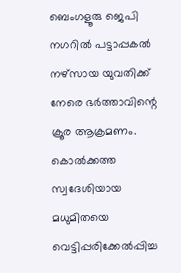ബെംഗളൂരു ജെപി നഗറിൽ പട്ടാപ്പകൽ നഴ്സായ യുവതിക്ക് നേരെ ഭർത്താവിന്റെ ക്രൂര ആക്രമണം. കൊൽക്കത്ത സ്വദേശിയായ മധുമിതയെ വെട്ടിപ്പരിക്കേൽപ്പിച്ച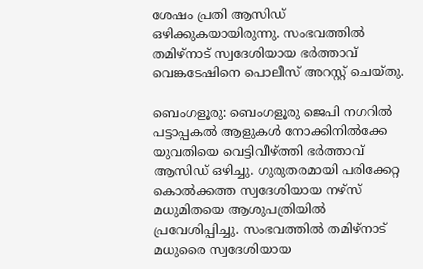ശേഷം പ്രതി ആസിഡ് ഒഴിക്കുകയായിരുന്നു. സംഭവത്തിൽ തമിഴ്നാട് സ്വദേശിയായ ഭർത്താവ് വെങ്കടേഷിനെ പൊലീസ് അറസ്റ്റ് ചെയ്തു.

ബെംഗളൂരു: ബെംഗളൂരു ജെപി നഗറിൽ പട്ടാപ്പകൽ ആളുകൾ നോക്കിനിൽക്കേ യുവതിയെ വെട്ടിവീഴ്ത്തി ഭർത്താവ് ആസിഡ് ഒഴിച്ചു. ഗുരുതരമായി പരിക്കേറ്റ കൊൽക്കത്ത സ്വദേശിയായ നഴ്സ് മധുമിതയെ ആശുപത്രിയിൽ പ്രവേശിപ്പിച്ചു. സംഭവത്തിൽ തമിഴ്നാട് മധുരൈ സ്വദേശിയായ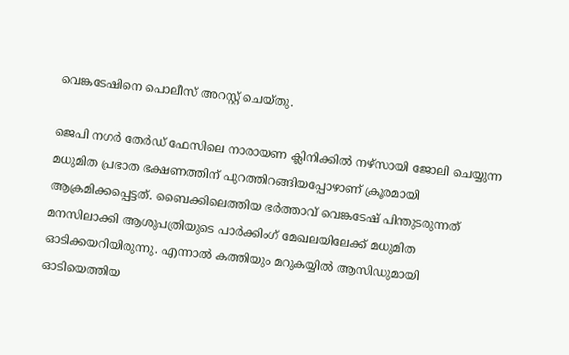വെങ്കടേഷിനെ പൊലീസ് അറസ്റ്റ് ചെയ്തു.

ജെപി നഗ‍ർ‍ തേ‍ർഡ് ഫേസിലെ നാരായണ ക്ലിനിക്കിൽ നഴ്സായി ജോലി ചെയ്യുന്ന മധുമിത പ്രഭാത ഭക്ഷണത്തിന് പുറത്തിറങ്ങിയപ്പോഴാണ് ക്രൂരമായി ആക്രമിക്കപ്പെട്ടത്. ബൈക്കിലെത്തിയ ഭർത്താവ് വെങ്കടേഷ് പിന്തുടരുന്നത് മനസിലാക്കി ആശുപത്രിയുടെ പാർക്കിംഗ് മേഖലയിലേക്ക് മധുമിത ഓടിക്കയറിയിരുന്നു. എന്നാൽ കത്തിയും മറുകയ്യിൽ ആസിഡുമായി ഓടിയെത്തിയ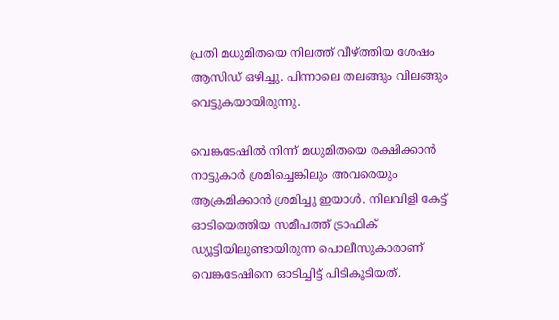പ്രതി മധുമിതയെ നിലത്ത് വീഴ്ത്തിയ ശേഷം ആസിഡ് ഒഴിച്ചു. പിന്നാലെ തലങ്ങും വിലങ്ങും വെട്ടുകയായിരുന്നു.

വെങ്കടേഷിൽ നിന്ന് മധുമിതയെ രക്ഷിക്കാൻ നാട്ടുകാർ ശ്രമിച്ചെങ്കിലും അവരെയും ആക്രമിക്കാൻ ശ്രമിച്ചു ഇയാൾ. നിലവിളി കേട്ട് ഓടിയെത്തിയ സമീപത്ത് ട്രാഫിക് ഡ്യൂട്ടിയിലുണ്ടായിരുന്ന പൊലീസുകാരാണ് വെങ്കടേഷിനെ ഓടിച്ചിട്ട് പിടികൂടിയത്.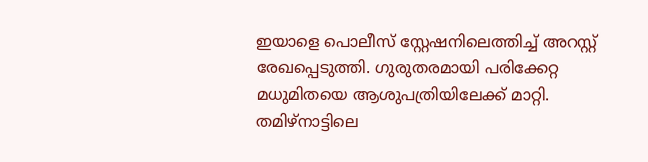ഇയാളെ പൊലീസ് സ്റ്റേഷനിലെത്തിച്ച് അറസ്റ്റ് രേഖപ്പെടുത്തി. ഗുരുതരമായി പരിക്കേറ്റ മധുമിതയെ ആശുപത്രിയിലേക്ക് മാറ്റി. തമിഴ്നാട്ടിലെ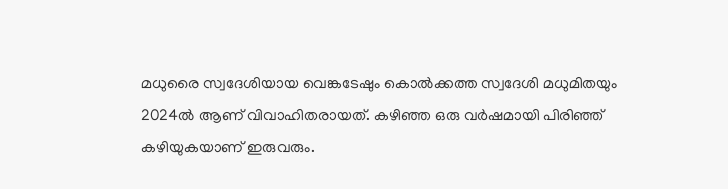മധുരൈ സ്വദേശിയായ വെങ്കടേഷും കൊൽക്കത്ത സ്വദേശി മധുമിതയും 2024ൽ ആണ് വിവാഹിതരായത്. കഴിഞ്ഞ ഒരു വർഷമായി പിരിഞ്ഞ് കഴിയുകയാണ് ഇരുവരും.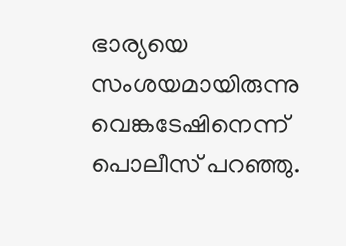ഭാര്യയെ സംശയമായിരുന്നു വെങ്കടേഷിനെന്ന് പൊലീസ് പറഞ്ഞു.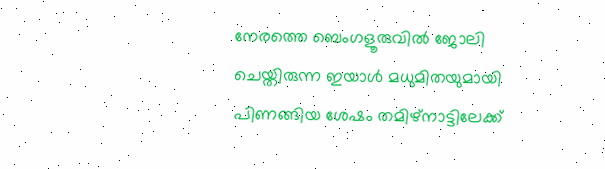നേരത്തെ ബെംഗളൂരുവിൽ ജോലി ചെയ്തിരുന്ന ഇയാൾ മധുമിതയുമായി പിണങ്ങിയ ശേഷം തമിഴ്നാട്ടിലേക്ക്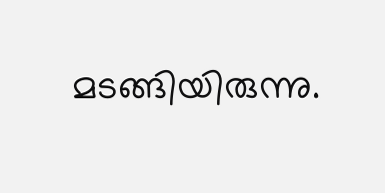മടങ്ങിയിരുന്നു.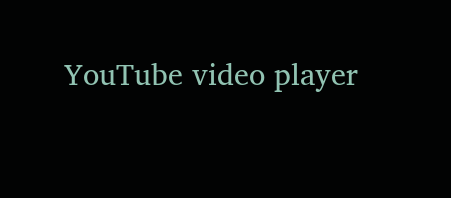YouTube video player